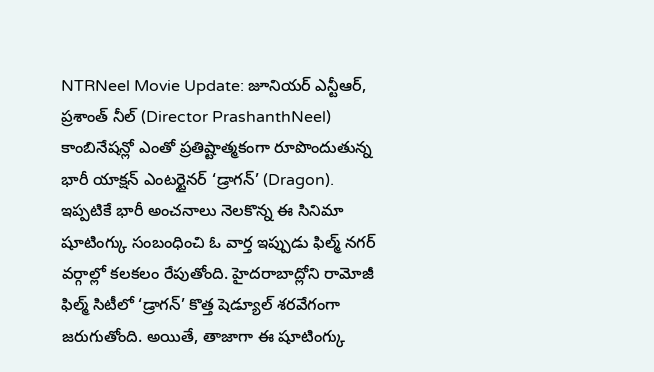NTRNeel Movie Update: జూనియర్ ఎన్టీఆర్, ప్రశాంత్ నీల్ (Director PrashanthNeel) కాంబినేషన్లో ఎంతో ప్రతిష్టాత్మకంగా రూపొందుతున్న భారీ యాక్షన్ ఎంటర్టైనర్ ‘డ్రాగన్’ (Dragon). ఇప్పటికే భారీ అంచనాలు నెలకొన్న ఈ సినిమా షూటింగ్కు సంబంధించి ఓ వార్త ఇప్పుడు ఫిల్మ్ నగర్ వర్గాల్లో కలకలం రేపుతోంది. హైదరాబాద్లోని రామోజీ ఫిల్మ్ సిటీలో ‘డ్రాగన్’ కొత్త షెడ్యూల్ శరవేగంగా జరుగుతోంది. అయితే, తాజాగా ఈ షూటింగ్కు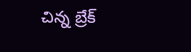చిన్న బ్రేక్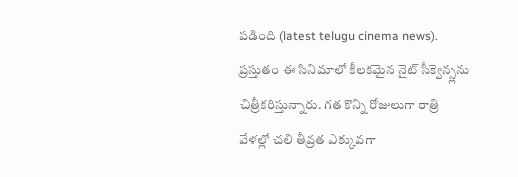పడింది (latest telugu cinema news).
ప్రస్తుతం ఈ సినిమాలో కీలకమైన నైట్ సీక్వెన్స్లను చిత్రీకరిస్తున్నారు. గత కొన్ని రోజులుగా రాత్రి వేళల్లో చలి తీవ్రత ఎక్కువగా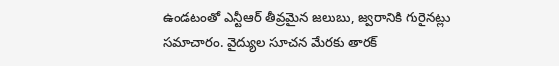ఉండటంతో ఎన్టీఆర్ తీవ్రమైన జలుబు, జ్వరానికి గురైనట్లు సమాచారం. వైద్యుల సూచన మేరకు తారక్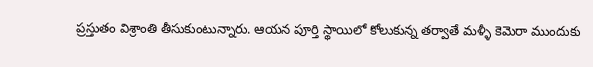ప్రస్తుతం విశ్రాంతి తీసుకుంటున్నారు. ఆయన పూర్తి స్థాయిలో కోలుకున్న తర్వాతే మళ్ళీ కెమెరా ముందుకు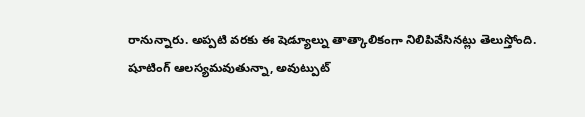రానున్నారు. అప్పటి వరకు ఈ షెడ్యూల్ను తాత్కాలికంగా నిలిపివేసినట్లు తెలుస్తోంది. షూటింగ్ ఆలస్యమవుతున్నా, అవుట్పుట్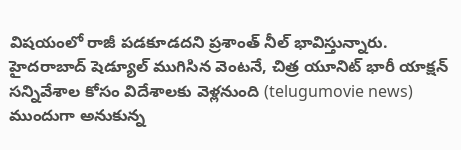విషయంలో రాజీ పడకూడదని ప్రశాంత్ నీల్ భావిస్తున్నారు. హైదరాబాద్ షెడ్యూల్ ముగిసిన వెంటనే, చిత్ర యూనిట్ భారీ యాక్షన్ సన్నివేశాల కోసం విదేశాలకు వెళ్లనుంది (telugumovie news)
ముందుగా అనుకున్న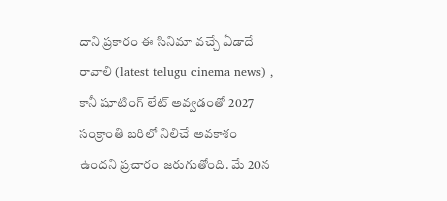దాని ప్రకారం ఈ సినిమా వచ్చే ఏడాదే రావాలి (latest telugu cinema news) , కానీ షూటింగ్ లేట్ అవ్వడంతో 2027 సంక్రాంతి బరిలో నిలిచే అవకాశం ఉందని ప్రచారం జరుగుతోంది. మే 20న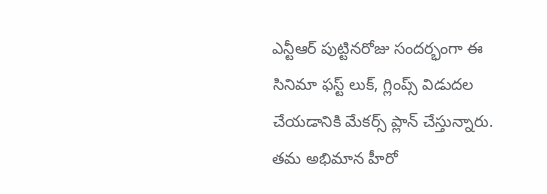ఎన్టీఆర్ పుట్టినరోజు సందర్భంగా ఈ సినిమా ఫస్ట్ లుక్, గ్లింప్స్ విడుదల చేయడానికి మేకర్స్ ప్లాన్ చేస్తున్నారు. తమ అభిమాన హీరో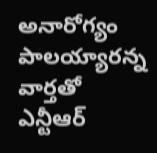అనారోగ్యం పాలయ్యారన్న వార్తతో ఎన్టీఆర్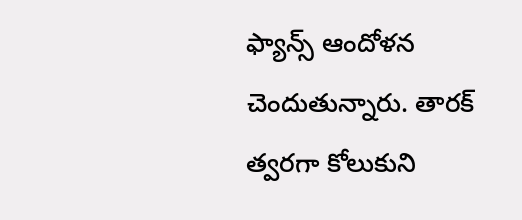ఫ్యాన్స్ ఆందోళన చెందుతున్నారు. తారక్ త్వరగా కోలుకుని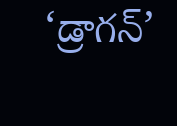‘డ్రాగన్’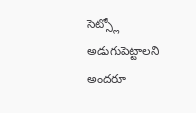సెట్స్లో అడుగుపెట్టాలని అందరూ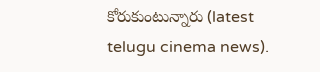కోరుకుంటున్నారు (latest telugu cinema news).